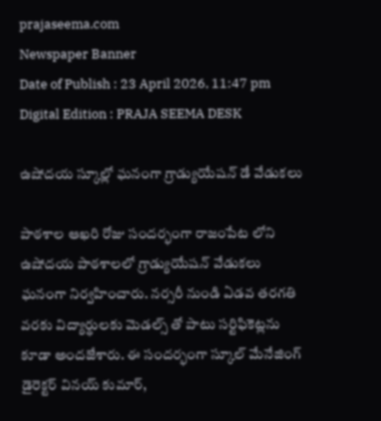prajaseema.com
Newspaper Banner
Date of Publish : 23 April 2026, 11:47 pm Digital Edition : PRAJA SEEMA DESK

ఉషోదయ స్కూల్లో ఘనంగా గ్రాడ్యుయేషన్ డే వేడుకలు

పాఠశాల ఆఖరి రోజు సందర్భంగా రాజంపేట లోని ఉషోదయ పాఠశాలలో గ్రాడ్యుయేషన్ వేడుకలు ఘనంగా నిర్వహించారు. నర్సరీ నుండి ఏడవ తరగతి వరకు విద్యార్థులకు మెడల్స్ తో పాటు సర్టిఫికెట్లను కూడా అందజేశారు. ఈ సందర్భంగా స్కూల్ మేనేజింగ్ డైరెక్టర్ వినయ్ కుమార్,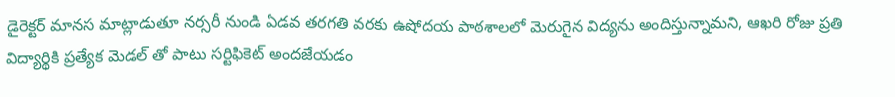డైరెక్టర్ మానస మాట్లాడుతూ నర్సరీ నుండి ఏడవ తరగతి వరకు ఉషోదయ పాఠశాలలో మెరుగైన విద్యను అందిస్తున్నామని, ఆఖరి రోజు ప్రతి విద్యార్థికి ప్రత్యేక మెడల్ తో పాటు సర్టిఫికెట్ అందజేయడం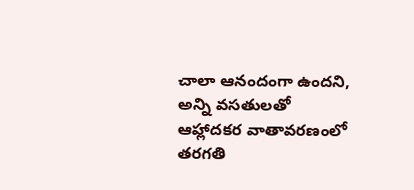చాలా ఆనందంగా ఉందని, అన్ని వసతులతో ఆహ్లాదకర వాతావరణంలో తరగతి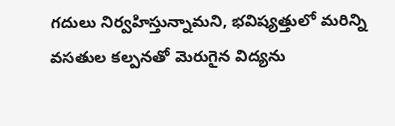గదులు నిర్వహిస్తున్నామని, భవిష్యత్తులో మరిన్ని వసతుల కల్పనతో మెరుగైన విద్యను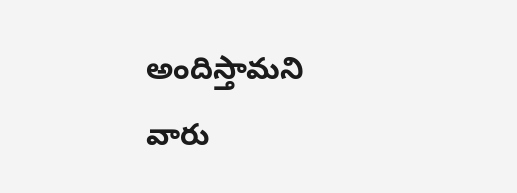అందిస్తామని వారు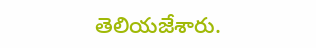తెలియజేశారు.